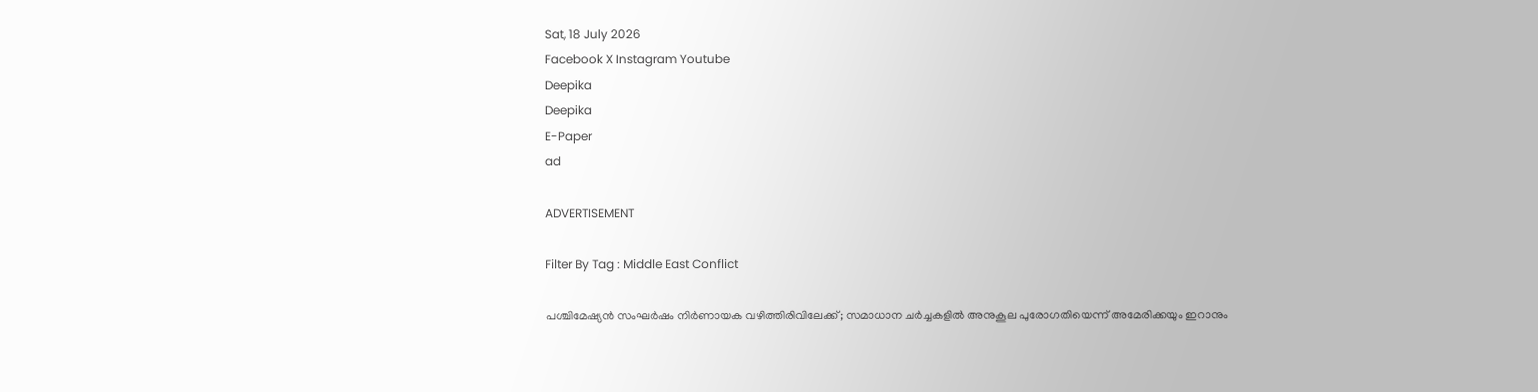Sat, 18 July 2026
Facebook X Instagram Youtube
Deepika
Deepika
E-Paper
ad

ADVERTISEMENT

Filter By Tag : Middle East Conflict

പശ്ചിമേഷ്യൻ സംഘർഷം നിർണായക വഴിത്തിരിവിലേക്ക്; സമാധാന ചർച്ചകളിൽ അനുകൂല പുരോഗതിയെന്ന് അമേരിക്കയും ഇറാനും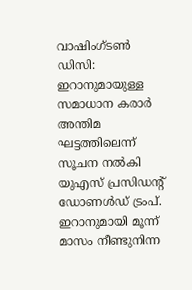വാഷിംഗ്‌ടൺ ഡിസി: ഇറാനുമായുള്ള സമാധാന കരാർ അന്തിമ ഘട്ടത്തിലെന്ന് സൂചന നൽകി യുഎസ് പ്രസിഡന്‍റ് ഡോണൾഡ് ട്രംപ്. ഇറാനുമായി മൂന്ന് മാസം നീണ്ടുനിന്ന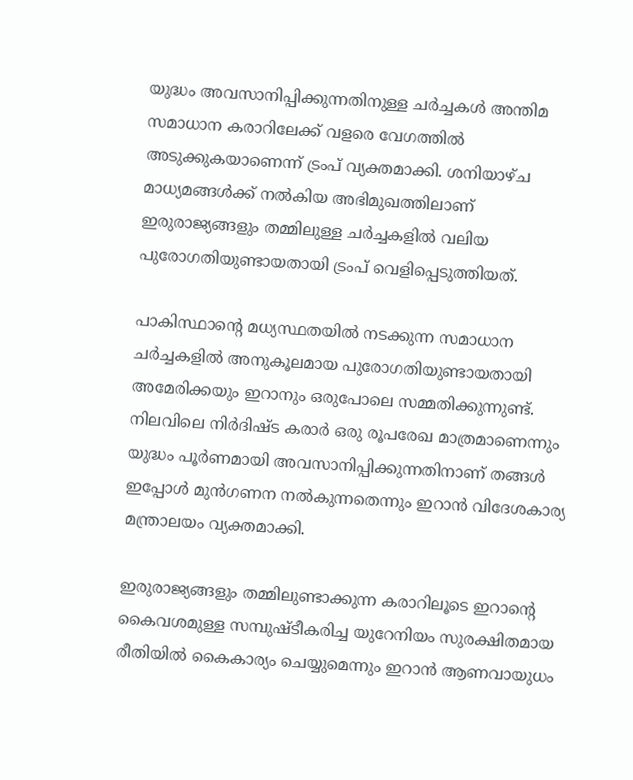യുദ്ധം അവസാനിപ്പിക്കുന്നതിനുള്ള ചർച്ചകൾ അന്തിമ സമാധാന കരാറിലേക്ക് വളരെ വേഗത്തിൽ അടുക്കുകയാണെന്ന് ട്രംപ് വ്യക്തമാക്കി. ശനിയാഴ്ച മാധ്യമങ്ങൾക്ക് നൽകിയ അഭിമുഖത്തിലാണ് ഇരുരാജ്യങ്ങളും തമ്മിലുള്ള ചർച്ചകളിൽ വലിയ പുരോഗതിയുണ്ടായതായി ട്രംപ് വെളിപ്പെടുത്തിയത്.

പാകിസ്ഥാന്‍റെ മധ്യസ്ഥതയിൽ നടക്കുന്ന സമാധാന ചർച്ചകളിൽ അനുകൂലമായ പുരോഗതിയുണ്ടായതായി അമേരിക്കയും ഇറാനും ഒരുപോലെ സമ്മതിക്കുന്നുണ്ട്. നിലവിലെ നിർദിഷ്ട കരാർ ഒരു രൂപരേഖ മാത്രമാണെന്നും യുദ്ധം പൂർണമായി അവസാനിപ്പിക്കുന്നതിനാണ് തങ്ങൾ ഇപ്പോൾ മുൻഗണന നൽകുന്നതെന്നും ഇറാൻ വിദേശകാര്യ മന്ത്രാലയം വ്യക്തമാക്കി.

ഇരുരാജ്യങ്ങളും തമ്മിലുണ്ടാക്കുന്ന കരാറിലൂടെ ഇറാന്‍റെ കൈവശമുള്ള സമ്പുഷ്ടീകരിച്ച യുറേനിയം സുരക്ഷിതമായ രീതിയിൽ കൈകാര്യം ചെയ്യുമെന്നും ഇറാൻ ആണവായുധം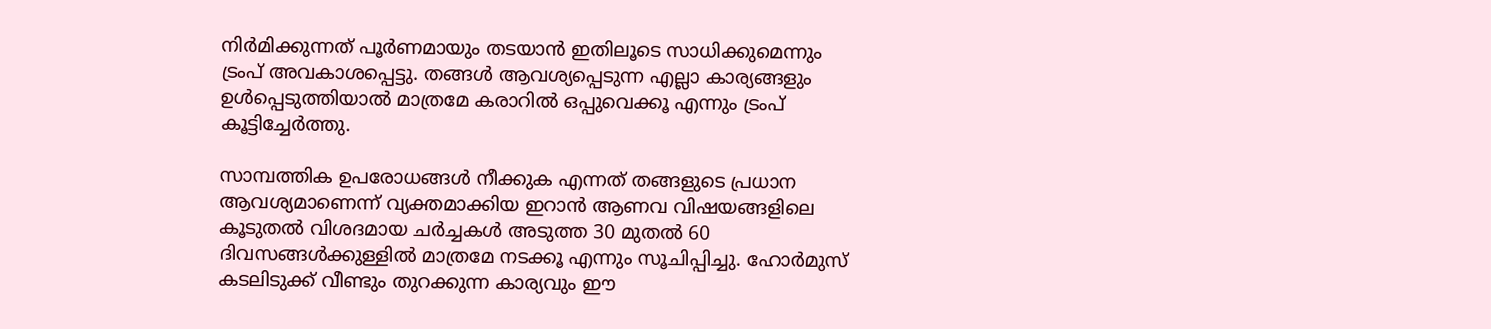നിർമിക്കുന്നത് പൂർണമായും തടയാൻ ഇതിലൂടെ സാധിക്കുമെന്നും ട്രംപ് അവകാശപ്പെട്ടു. തങ്ങൾ ആവശ്യപ്പെടുന്ന എല്ലാ കാര്യങ്ങളും ഉൾപ്പെടുത്തിയാൽ മാത്രമേ കരാറിൽ ഒപ്പുവെക്കൂ എന്നും ട്രംപ് കൂട്ടിച്ചേർത്തു.

സാമ്പത്തിക ഉപരോധങ്ങൾ നീക്കുക എന്നത് തങ്ങളുടെ പ്രധാന ആവശ്യമാണെന്ന് വ്യക്തമാക്കിയ ഇറാൻ ആണവ വിഷയങ്ങളിലെ കൂടുതൽ വിശദമായ ചർച്ചകൾ അടുത്ത 30 മുതൽ 60 ദിവസങ്ങൾക്കുള്ളിൽ മാത്രമേ നടക്കൂ എന്നും സൂചിപ്പിച്ചു. ഹോർമുസ് കടലിടുക്ക് വീണ്ടും തുറക്കുന്ന കാര്യവും ഈ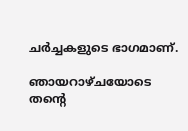ചർച്ചകളുടെ ഭാഗമാണ്.

ഞായറാഴ്ചയോടെ തന്‍റെ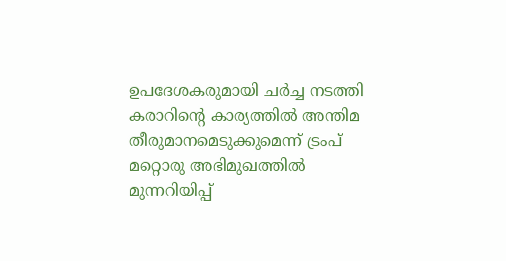ഉപദേശകരുമായി ചർച്ച നടത്തി കരാറിന്‍റെ കാര്യത്തിൽ അന്തിമ തീരുമാനമെടുക്കുമെന്ന് ട്രംപ് മറ്റൊരു അഭിമുഖത്തിൽ മുന്നറിയിപ്പ്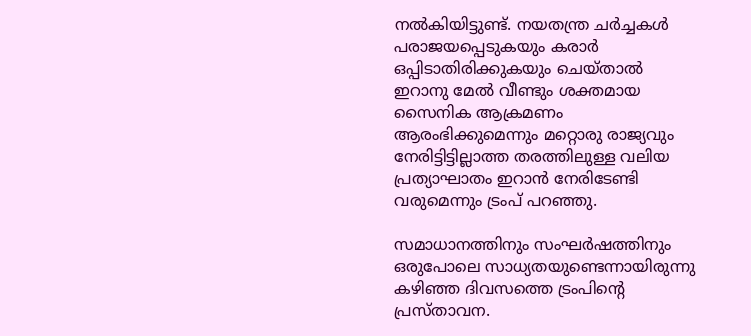നൽകിയിട്ടുണ്ട്. നയതന്ത്ര ചർച്ചകൾ പരാജയപ്പെടുകയും കരാർ ഒപ്പിടാതിരിക്കുകയും ചെയ്താൽ ഇറാനു മേൽ വീണ്ടും ശക്തമായ സൈനിക ആക്രമണം ആരംഭിക്കുമെന്നും മറ്റൊരു രാജ്യവും നേരിട്ടിട്ടില്ലാത്ത തരത്തിലുള്ള വലിയ പ്രത്യാഘാതം ഇറാൻ നേരിടേണ്ടി വരുമെന്നും ട്രംപ് പറഞ്ഞു.

സമാധാനത്തിനും സംഘർഷത്തിനും ഒരുപോലെ സാധ്യതയുണ്ടെന്നായിരുന്നു കഴിഞ്ഞ ദിവസത്തെ ട്രംപിന്‍റെ പ്രസ്താവന.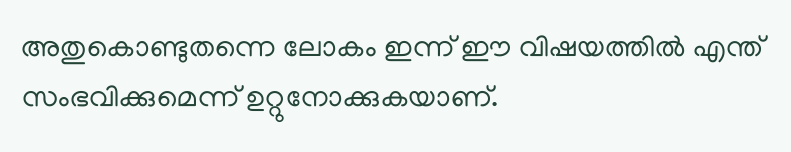അതുകൊണ്ടുതന്നെ ലോകം ഇന്ന് ഈ വിഷയത്തിൽ എന്ത് സംഭവിക്കുമെന്ന് ഉറ്റുനോക്കുകയാണ്.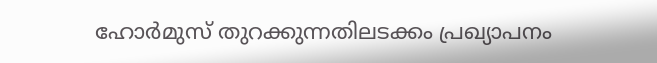ഹോർമുസ് തുറക്കുന്നതിലടക്കം പ്രഖ്യാപനം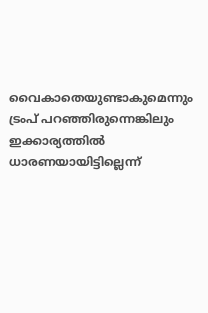വൈകാതെയുണ്ടാകുമെന്നും ട്രംപ് പറഞ്ഞിരുന്നെങ്കിലും ഇക്കാര്യത്തിൽ ധാരണയായിട്ടില്ലെന്ന്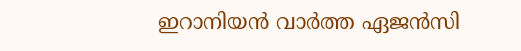ഇറാനിയൻ വാർത്ത ഏജൻസി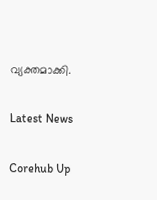വ്യക്തമാക്കി.

Latest News

Corehub Up